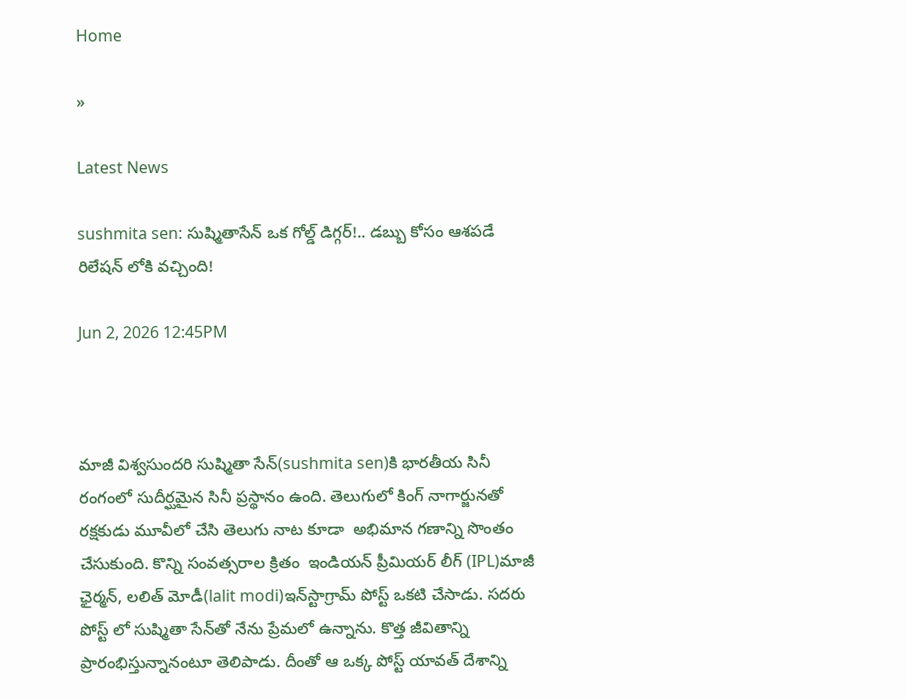Home

»

Latest News

sushmita sen: సుష్మితాసేన్‌ ఒక గోల్డ్ డిగ్గర్!.. డబ్బు కోసం ఆశపడే  రిలేషన్ లోకి వచ్చింది!

Jun 2, 2026 12:45PM



మాజీ విశ్వసుందరి సుష్మితా సేన్(sushmita sen)కి భారతీయ సినీ రంగంలో సుదీర్ఘమైన సినీ ప్రస్థానం ఉంది. తెలుగులో కింగ్ నాగార్జునతో రక్షకుడు మూవీలో చేసి తెలుగు నాట కూడా  అభిమాన గణాన్ని సొంతం చేసుకుంది. కొన్ని సంవత్సరాల క్రితం  ఇండియన్ ప్రీమియర్ లీగ్ (IPL)మాజీ ఛైర్మన్, లలిత్ మోడీ(lalit modi)ఇన్‌స్టాగ్రామ్ పోస్ట్ ఒకటి చేసాడు. సదరు పోస్ట్ లో సుష్మితా సేన్‌తో నేను ప్రేమలో ఉన్నాను. కొత్త జీవితాన్ని ప్రారంభిస్తున్నానంటూ తెలిపాడు. దీంతో ఆ ఒక్క పోస్ట్ యావత్ దేశాన్ని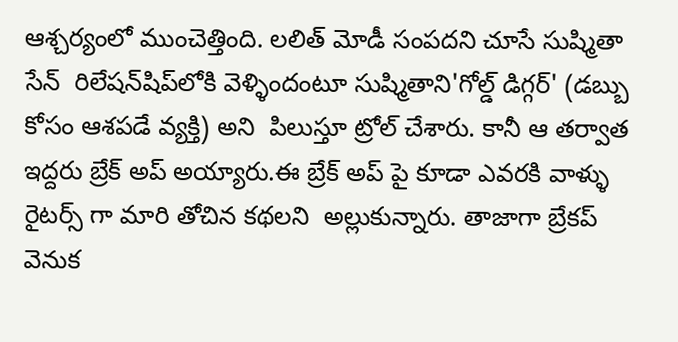ఆశ్చర్యంలో ముంచెత్తింది. లలిత్ మోడీ సంపదని చూసే సుష్మితా సేన్  రిలేషన్‌షిప్‌లోకి వెళ్ళిందంటూ సుష్మితాని'గోల్డ్ డిగ్గర్' (డబ్బు కోసం ఆశపడే వ్యక్తి) అని  పిలుస్తూ ట్రోల్ చేశారు. కానీ ఆ తర్వాత ఇద్దరు బ్రేక్ అప్ అయ్యారు.ఈ బ్రేక్ అప్ పై కూడా ఎవరకి వాళ్ళు రైటర్స్ గా మారి తోచిన కథలని  అల్లుకున్నారు. తాజాగా బ్రేకప్ వెనుక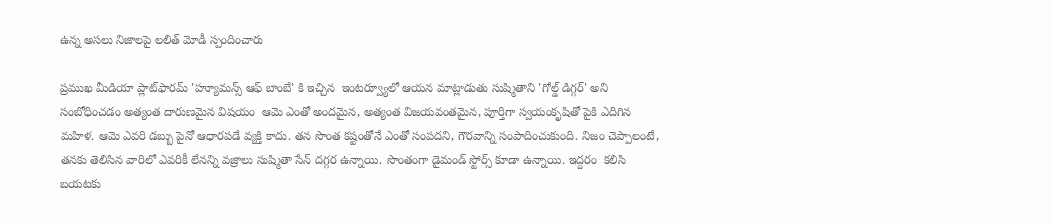ఉన్న అసలు నిజాలపై లలిత్ మోడీ స్పందించారు

ప్రముఖ మీడియా ప్లాట్‌ఫారమ్ 'హ్యూమన్స్ ఆఫ్ బాంబే' కి ఇచ్చిన  ఇంటర్వ్యూలో ఆయన మాట్లాడుతు సుష్మితాని 'గోల్డ్ డిగ్గర్' అని సంబోధించడం అత్యంత దారుణమైన విషయం  ఆమె ఎంతో అందమైన, అత్యంత విజయవంతమైన, పూర్తిగా స్వయంకృషితో పైకి ఎదిగిన  మహిళ. ఆమె ఎవరి డబ్బు పైనో ఆధారపడే వ్యక్తి కాదు. తన సొంత కష్టంతోనే ఎంతో సంపదని, గౌరవాన్ని సంపాదించుకుంది. నిజం చెప్పాలంటే, తనకు తెలిసిన వారిలో ఎవరికీ లేనన్ని వజ్రాలు సుష్మితా సేన్ దగ్గర ఉన్నాయి. సొంతంగా డైమండ్ స్టోర్స్ కూడా ఉన్నాయి. ఇద్దరం  కలిసి బయటకు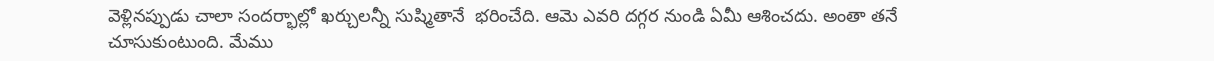వెళ్లినప్పుడు చాలా సందర్భాల్లో ఖర్చులన్నీ సుష్మితానే  భరించేది. ఆమె ఎవరి దగ్గర నుండి ఏమీ ఆశించదు. అంతా తనే చూసుకుంటుంది. మేము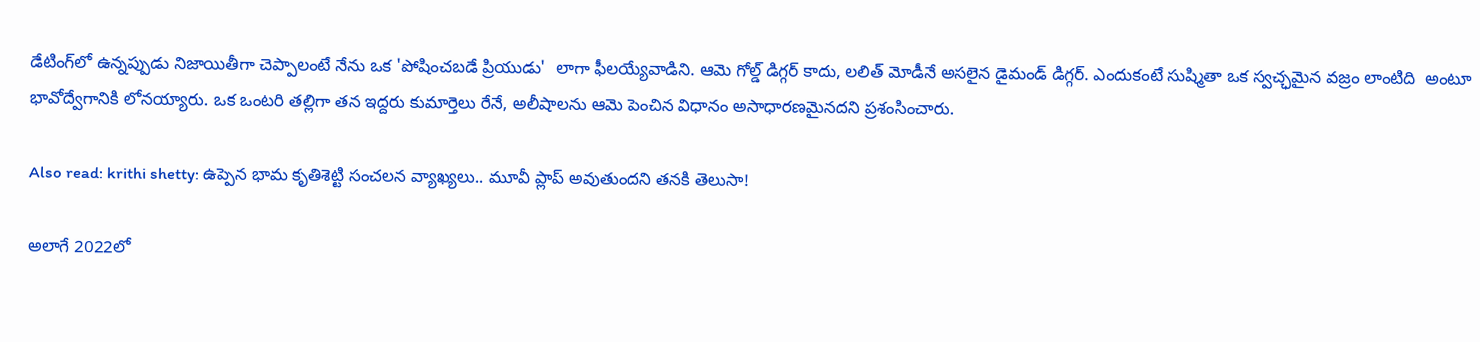డేటింగ్‌లో ఉన్నప్పుడు నిజాయితీగా చెప్పాలంటే నేను ఒక 'పోషించబడే ప్రియుడు'  లాగా ఫీలయ్యేవాడిని. ఆమె గోల్డ్ డిగ్గర్ కాదు, లలిత్ మోడీనే అసలైన డైమండ్ డిగ్గర్. ఎందుకంటే సుష్మితా ఒక స్వచ్ఛమైన వజ్రం లాంటిది  అంటూ భావోద్వేగానికి లోనయ్యారు. ఒక ఒంటరి తల్లిగా తన ఇద్దరు కుమార్తెలు రేనే, అలీషాలను ఆమె పెంచిన విధానం అసాధారణమైనదని ప్రశంసించారు.

Also read: krithi shetty: ఉప్పెన భామ కృతిశెట్టి సంచలన వ్యాఖ్యలు.. మూవీ ప్లాప్ అవుతుందని తనకి తెలుసా!

అలాగే 2022లో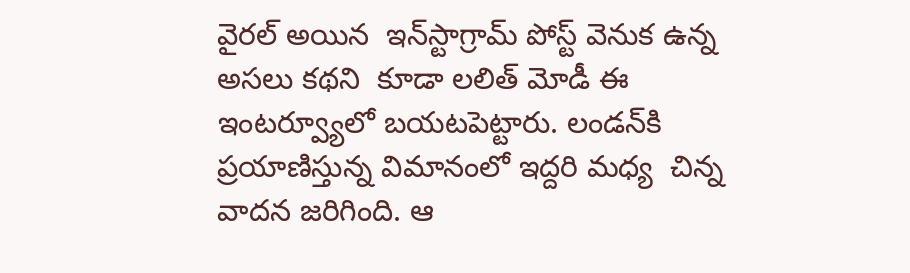వైరల్ అయిన  ఇన్‌స్టాగ్రామ్ పోస్ట్ వెనుక ఉన్న అసలు కథని  కూడా లలిత్ మోడీ ఈ ఇంటర్వ్యూలో బయటపెట్టారు. లండన్‌కి ప్రయాణిస్తున్న విమానంలో ఇద్దరి మధ్య  చిన్న వాదన జరిగింది. ఆ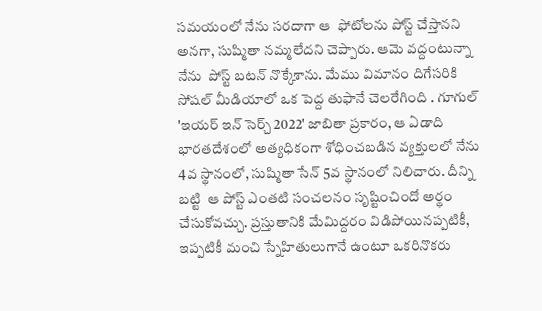సమయంలో నేను సరదాగా ఆ  ఫోటోలను పోస్ట్ చేస్తానని అనగా, సుష్మితా నమ్మలేదని చెప్పారు. ఆమె వద్దంటున్నా నేను  పోస్ట్ బటన్ నొక్కేశాను. మేము విమానం దిగేసరికి సోషల్ మీడియాలో ఒక పెద్ద తుఫానే చెలరేగింది . గూగుల్ 'ఇయర్ ఇన్ సెర్చ్ 2022' జాబితా ప్రకారం, ఆ ఏడాది భారతదేశంలో అత్యధికంగా శోధించబడిన వ్యక్తులలో నేను  4వ స్థానంలో, సుష్మితా సేన్ 5వ స్థానంలో నిలిచారు. దీన్ని బట్టి  ఆ పోస్ట్ ఎంతటి సంచలనం సృష్టించిందో అర్థం చేసుకోవచ్చు. ప్రస్తుతానికి మేమిద్దరం విడిపోయినప్పటికీ, ఇప్పటికీ మంచి స్నేహితులుగానే ఉంటూ ఒకరినొకరు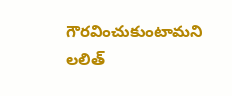గౌరవించుకుంటామని లలిత్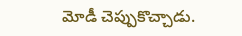మోడీ చెప్పుకొచ్చాడు.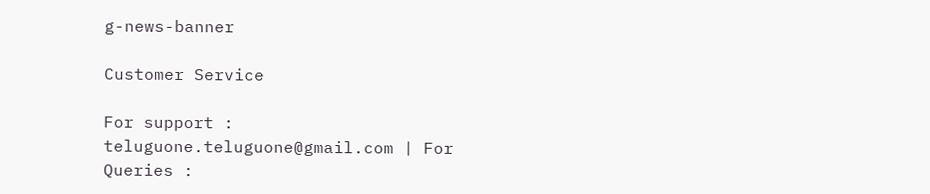g-news-banner

Customer Service

For support : teluguone.teluguone@gmail.com | For Queries :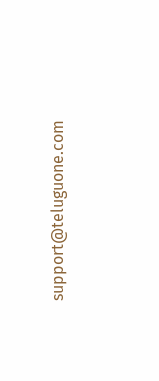support@teluguone.com